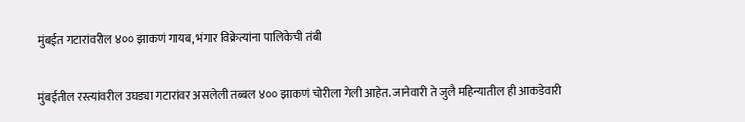मुंबईत गटारांवरील ४०० झाकणं गायब, भंगार विक्रेत्यांना पालिकेची तंबी

मुंबईतील रस्त्यांवरील उघड्या गटारांवर असलेली तब्बल ४०० झाकणं चोरीला गेली आहेत. जानेवारी ते जुलै महिन्यातील ही आकडेवारी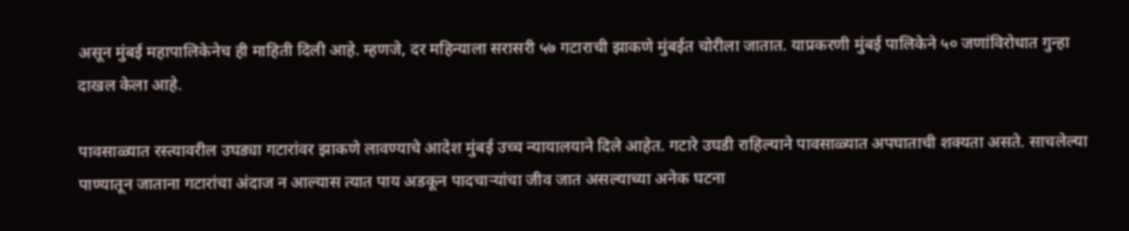असून मुंबई महापालिकेनेच ही माहिती दिली आहे. म्हणजे, दर महिन्याला सरासरी ५७ गटाराची झाकणे मुंबईत चोरीला जातात. याप्रकरणी मुंबई पालिकेने ५० जणांविरोधात गुन्हा दाखल केला आहे.

पावसाळ्यात रस्त्यावरील उघड्या गटारांवर झाकणे लावण्याचे आदेश मुंबई उच्च न्यायालयाने दिले आहेत. गटारे उघडी राहिल्याने पावसाळ्यात अपघाताची शक्यता असते. साचलेल्या पाण्यातून जाताना गटारांचा अंदाज न आल्यास त्यात पाय अडकून पादचाऱ्यांचा जीव जात असल्याच्या अनेक घटना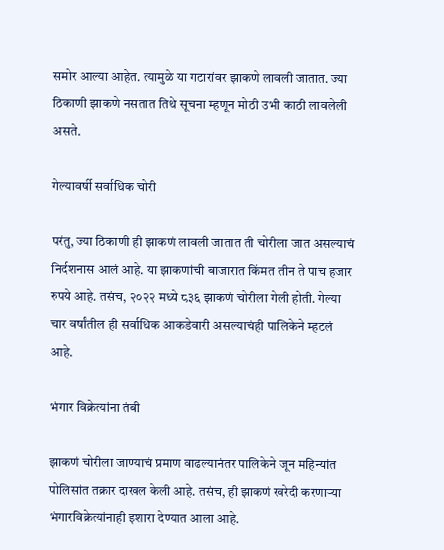समोर आल्या आहेत. त्यामुळे या गटारांवर झाकणे लावली जातात. ज्या ठिकाणी झाकणे नसतात तिथे सूचना म्हणून मोठी उभी काठी लावलेली असते.

गेल्यावर्षी सर्वाधिक चोरी

परंतु, ज्या ठिकाणी ही झाकणं लावली जातात ती चोरीला जात असल्याचं निर्दशनास आलं आहे. या झाकणांची बाजारात किंमत तीन ते पाच हजार रुपये आहे. तसंच, २०२२ मध्ये ८३६ झाकणं चोरीला गेली होती. गेल्या चार वर्षांतील ही सर्वाधिक आकडेवारी असल्याचंही पालिकेने म्हटलं आहे.

भंगार विक्रेत्यांना तंबी

झाकणं चोरीला जाण्याचं प्रमाण वाढल्यानंतर पालिकेने जून महिन्यांत पोलिसांत तक्रार दाखल केली आहे. तसंच, ही झाकणं खरेदी करणाऱ्या भंगारविक्रेत्यांनाही इशारा देण्यात आला आहे.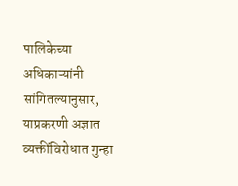पालिकेच्या अधिकाऱ्यांनी सांगितल्यानुसार, याप्रकरणी अज्ञात व्यक्तींविरोधात गुन्हा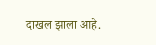दाखल झाला आहे.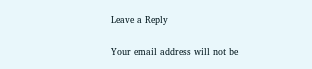Leave a Reply

Your email address will not be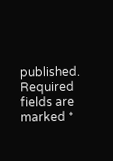published. Required fields are marked *